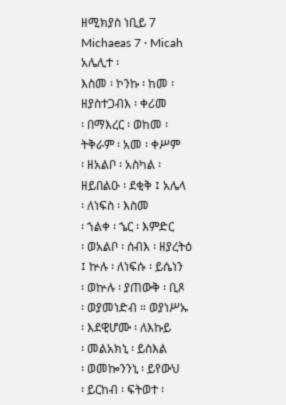ዘሚክያስ ነቢይ 7
Michaeas 7 · Micah
አሌሊተ ፡
እስመ ፡ ኮንኩ ፡ ከመ ፡
ዘያስተጋብእ ፡ ቀሪመ
፡ በማእረር ፡ ወከመ ፡
ትቅራም ፡ አመ ፡ ቀሥም
፡ ዘአልቦ ፡ አስካል ፡
ዘይበልዑ ፡ ደቂቅ ፤ አሌላ
፡ ለነፍስ ፡ እስመ
፡ ኀልቀ ፡ ኄር ፡ እምድር
፡ ወአልቦ ፡ ሰብእ ፡ ዘያረትዕ
፤ ኵሉ ፡ ለነፍሱ ፡ ይሴነን
፡ ወኵሉ ፡ ያጠውቅ ፡ ቢጾ
፡ ወያመነድብ ። ወያነሥኡ
፡ እደዊሆሙ ፡ ለእኩይ
፡ መልአክኒ ፡ ይስእል
፡ ወመኰንንኒ ፡ ይየውህ
፡ ይርከብ ፡ ፍትወተ ፡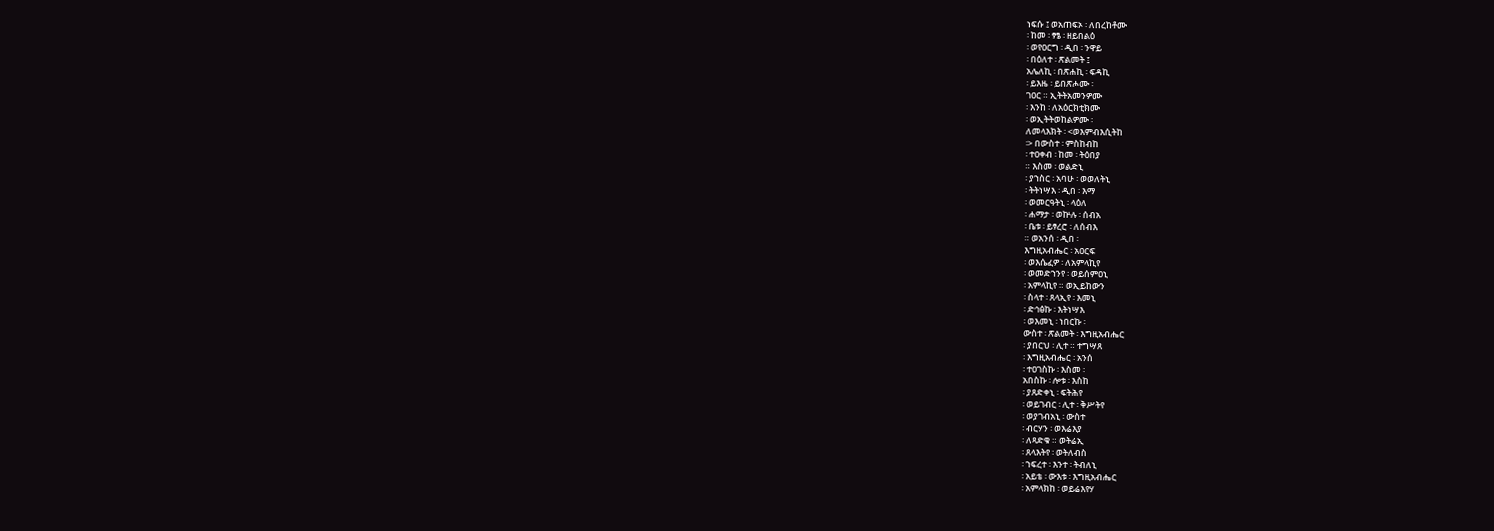ነፍሱ ፤ ወአጠፍኦ ፡ ለበረከቶሙ
፡ ከመ ፡ ፃፄ ፡ ዘይበልዕ
፡ ወየዐርግ ፡ ዲበ ፡ ንዋይ
፡ በዕለተ ፡ ጽልመት ፤
አሌለኪ ፡ በጽሐኪ ፡ ፍዳኪ
፡ ይእዜ ፡ ይበጽሖሙ ፡
ገዐር ። ኢትትአመንዎሙ
፡ እንከ ፡ ለአዕርክቲክሙ
፡ ወኢትትወከልዎሙ ፡
ለመላእክት ፡ <ወእምብእሲትከ
፡> በውስተ ፡ ምስከብከ
፡ ተዐቀብ ፡ ከመ ፡ ትዕበያ
። እስመ ፡ ወልድኒ
፡ ያኀስር ፡ አባሁ ፡ ወወለትኒ
፡ ትትነሣእ ፡ ዲበ ፡ እማ
፡ ወመርዓትኒ ፡ ላዕለ
፡ ሐማታ ፡ ወኵሉ ፡ ሰብአ
፡ ቤቱ ፡ ይፃረሮ ፡ ለሰብእ
። ወአንሰ ፡ ዲበ ፡
እግዚአብሔር ፡ አዐርፍ
፡ ወእሴፈዎ ፡ ለአምላኪየ
፡ ወመድኀንየ ፡ ወይሰምዐኒ
፡ አምላኪየ ። ወኢይከውን
፡ ስላተ ፡ ጸላኢየ ፡ እመኒ
፡ ድኅፅኩ ፡ እትነሣእ
፡ ወእመኒ ፡ ነበርኩ ፡
ውስተ ፡ ጽልመት ፡ እግዚአብሔር
፡ ያበርህ ፡ ሊተ ። ተግሣጸ
፡ እግዚአብሔር ፡ አንሰ
፡ ተዐገስኩ ፡ እስመ ፡
አበስኩ ፡ ሎቱ ፡ እስከ
፡ ያጸድቀኒ ፡ ፍትሕየ
፡ ወይገብር ፡ ሊተ ፡ ቅሥትየ
፡ ወያገብአኒ ፡ ውስተ
፡ ብርሃን ፡ ወእሬእያ
፡ ለጻድቁ ። ወትሬኢ
፡ ጸላእትየ ፡ ወትለብስ
፡ ኀፍረተ ፡ እንተ ፡ ትብለኒ
፡ አይቴ ፡ ውእቱ ፡ እግዚአብሔር
፡ አምላክከ ፡ ወይሬእየሃ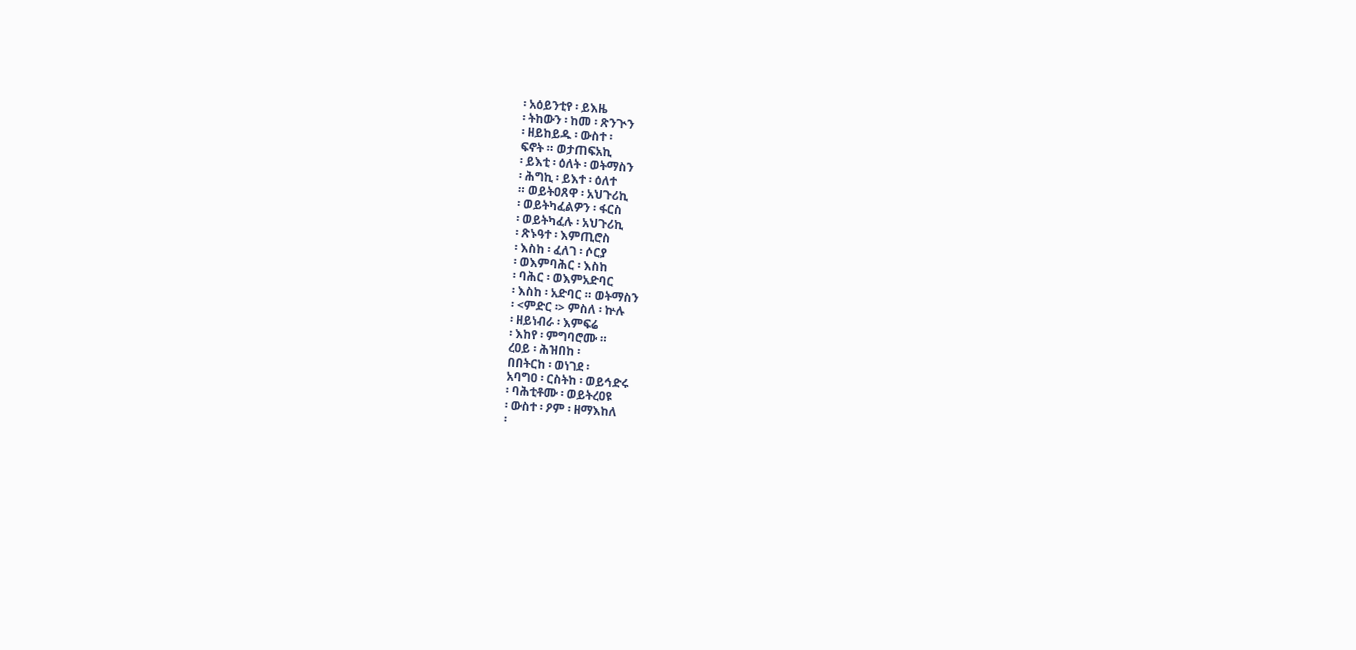፡ አዕይንቲየ ፡ ይእዜ
፡ ትከውን ፡ ከመ ፡ ጽንጒን
፡ ዘይከይዱ ፡ ውስተ ፡
ፍኖት ። ወታጠፍአኪ
፡ ይእቲ ፡ ዕለት ፡ ወትማስን
፡ ሕግኪ ፡ ይእተ ፡ ዕለተ
። ወይትዐጸዋ ፡ አህጉሪኪ
፡ ወይትካፈልዎን ፡ ፋርስ
፡ ወይትካፈሉ ፡ አህጉሪኪ
፡ ጽኑዓተ ፡ እምጢሮስ
፡ እስከ ፡ ፈለገ ፡ ሶርያ
፡ ወእምባሕር ፡ እስከ
፡ ባሕር ፡ ወእምአድባር
፡ እስከ ፡ አድባር ። ወትማስን
፡ <ምድር ፡> ምስለ ፡ ኵሉ
፡ ዘይነብራ ፡ እምፍሬ
፡ እከየ ፡ ምግባሮሙ ።
ረዐይ ፡ ሕዝበከ ፡
በበትርከ ፡ ወነገደ ፡
አባግዐ ፡ ርስትከ ፡ ወይኅድሩ
፡ ባሕቲቶሙ ፡ ወይትረዐዩ
፡ ውስተ ፡ ዖም ፡ ዘማእከለ
፡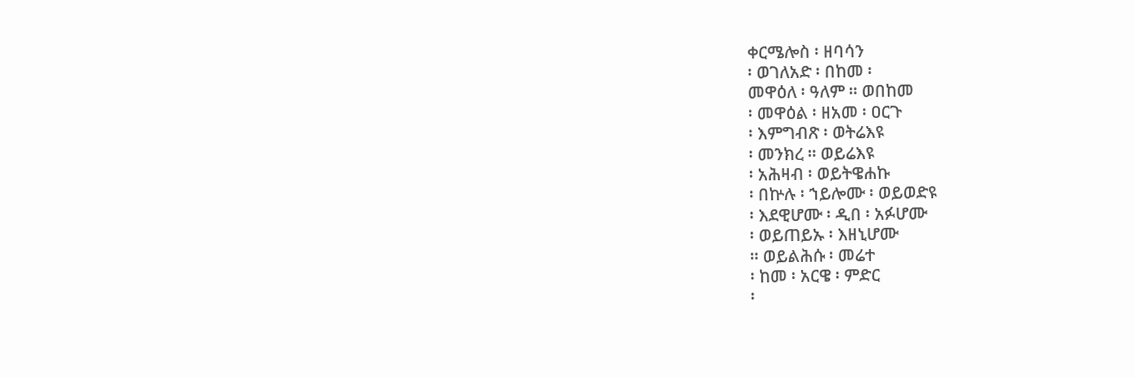ቀርሜሎስ ፡ ዘባሳን
፡ ወገለአድ ፡ በከመ ፡
መዋዕለ ፡ ዓለም ። ወበከመ
፡ መዋዕል ፡ ዘአመ ፡ ዐርጉ
፡ እምግብጽ ፡ ወትሬእዩ
፡ መንክረ ። ወይሬእዩ
፡ አሕዛብ ፡ ወይትዌሐኩ
፡ በኵሉ ፡ ኀይሎሙ ፡ ወይወድዩ
፡ እደዊሆሙ ፡ ዲበ ፡ አፉሆሙ
፡ ወይጠይኡ ፡ እዘኒሆሙ
። ወይልሕሱ ፡ መሬተ
፡ ከመ ፡ አርዌ ፡ ምድር
፡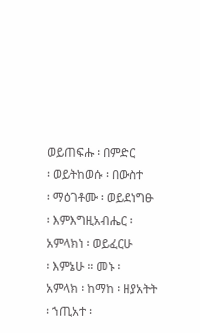ወይጠፍሑ ፡ በምድር
፡ ወይትከወሱ ፡ በውስተ
፡ ማዕገቶሙ ፡ ወይደነግፁ
፡ እምእግዚአብሔር ፡
አምላክነ ፡ ወይፈርሁ
፡ እምኔሁ ። መኑ ፡
አምላክ ፡ ከማከ ፡ ዘያአትት
፡ ኀጢአተ ፡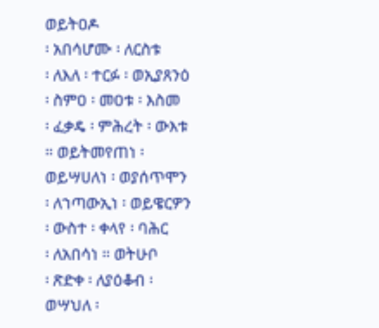ወይትዐዶ
፡ አበሳሆሙ ፡ ለርስቱ
፡ ለእለ ፡ ተርፉ ፡ ወኢያጸንዕ
፡ ስምዐ ፡ መዐቱ ፡ እስመ
፡ ፈቃዴ ፡ ምሕረት ፡ ውእቱ
። ወይትመየጠነ ፡
ወይሣሀለነ ፡ ወያሰጥሞን
፡ ለኀጣውኢነ ፡ ወይዌርዎን
፡ ውስተ ፡ ቀላየ ፡ ባሕር
፡ ለአበሳነ ። ወትሁቦ
፡ ጽድቀ ፡ ለያዕቆብ ፡
ወሣህለ ፡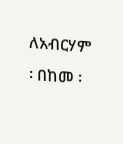ለአብርሃም
፡ በከመ ፡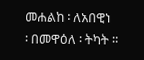መሐልከ ፡ ለአበዊነ
፡ በመዋዕለ ፡ ትካት ።